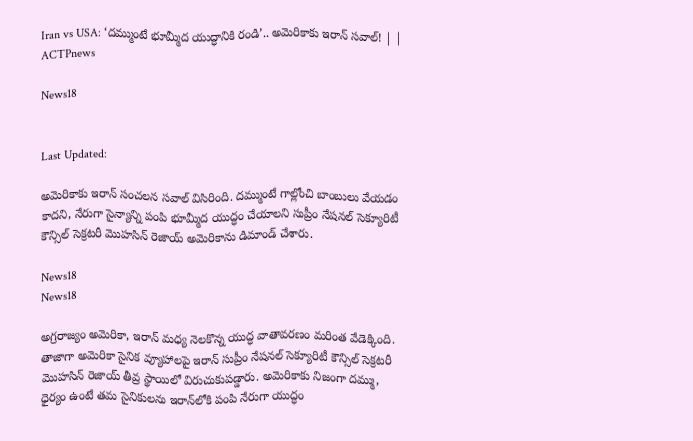Iran vs USA: ‘దమ్ముంటే భూమ్మీద యుద్ధానికి రండి’.. అమెరికాకు ఇరాన్ సవాల్! | | ACTPnews

News18


Last Updated:

అమెరికాకు ఇరాన్ సంచలన సవాల్ విసిరింది. దమ్ముంటే గాల్లోంచి బాంబులు వేయడం కాదని, నేరుగా సైన్యాన్ని పంపి భూమ్మీద యుద్ధం చేయాలని సుప్రీం నేషనల్ సెక్యూరిటీ కౌన్సిల్ సెక్రటరీ మొహసిన్ రెజాయ్ అమెరికాను డిమాండ్ చేశారు.

News18
News18

అగ్రరాజ్యం అమెరికా, ఇరాన్ మధ్య నెలకొన్న యుద్ధ వాతావరణం మరింత వేడెక్కింది. తాజాగా అమెరికా సైనిక వ్యూహాలపై ఇరాన్ సుప్రీం నేషనల్ సెక్యూరిటీ కౌన్సిల్ సెక్రటరీ మొహసిన్ రెజాయ్ తీవ్ర స్థాయిలో విరుచుకుపడ్డారు. అమెరికాకు నిజంగా దమ్ము, ధైర్యం ఉంటే తమ సైనికులను ఇరాన్‌లోకి పంపి నేరుగా యుద్ధం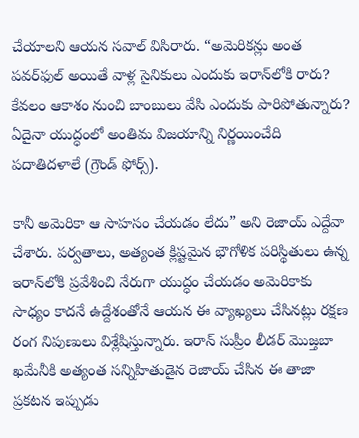చేయాలని ఆయన సవాల్ విసిరారు. “అమెరికన్లు అంత పవర్‌ఫుల్ అయితే వాళ్ల సైనికులు ఎందుకు ఇరాన్‌లోకి రారు? కేవలం ఆకాశం నుంచి బాంబులు వేసి ఎందుకు పారిపోతున్నారు? ఏదైనా యుద్ధంలో అంతిమ విజయాన్ని నిర్ణయించేది పదాతిదళాలే (గ్రౌండ్ ఫోర్స్).

కానీ అమెరికా ఆ సాహసం చేయడం లేదు” అని రెజాయ్ ఎద్దేవా చేశారు. పర్వతాలు, అత్యంత క్లిష్టమైన భౌగోళిక పరిస్థితులు ఉన్న ఇరాన్‌లోకి ప్రవేశించి నేరుగా యుద్ధం చేయడం అమెరికాకు సాధ్యం కాదనే ఉద్దేశంతోనే ఆయన ఈ వ్యాఖ్యలు చేసినట్లు రక్షణ రంగ నిపుణులు విశ్లేషిస్తున్నారు. ఇరాన్ సుప్రీం లీడర్ మొజ్తబా ఖమేనీకి అత్యంత సన్నిహితుడైన రెజాయ్ చేసిన ఈ తాజా ప్రకటన ఇప్పుడు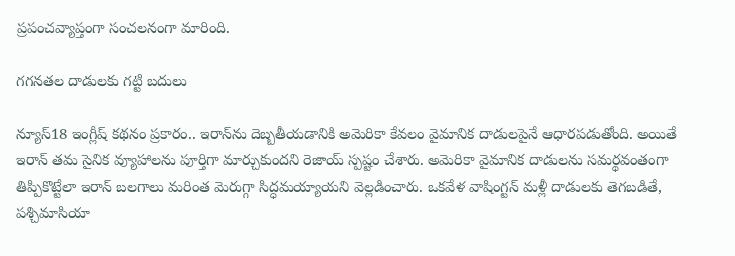ప్రపంచవ్యాప్తంగా సంచలనంగా మారింది.

గగనతల దాడులకు గట్టి బదులు

న్యూస్18 ఇంగ్లీష్ కథనం ప్రకారం.. ఇరాన్‌ను దెబ్బతీయడానికి అమెరికా కేవలం వైమానిక దాడులపైనే ఆధారపడుతోంది. అయితే ఇరాన్ తమ సైనిక వ్యూహాలను పూర్తిగా మార్చుకుందని రెజాయ్ స్పష్టం చేశారు. అమెరికా వైమానిక దాడులను సమర్థవంతంగా తిప్పికొట్టేలా ఇరాన్ బలగాలు మరింత మెరుగ్గా సిద్ధమయ్యాయని వెల్లడించారు. ఒకవేళ వాషింగ్టన్ మళ్లీ దాడులకు తెగబడితే, పశ్చిమాసియా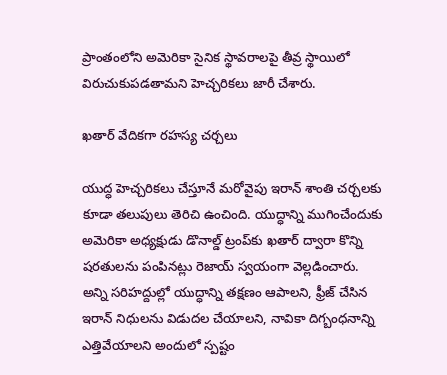ప్రాంతంలోని అమెరికా సైనిక స్థావరాలపై తీవ్ర స్థాయిలో విరుచుకుపడతామని హెచ్చరికలు జారీ చేశారు.

ఖతార్ వేదికగా రహస్య చర్చలు

యుద్ధ హెచ్చరికలు చేస్తూనే మరోవైపు ఇరాన్ శాంతి చర్చలకు కూడా తలుపులు తెరిచి ఉంచింది. యుద్ధాన్ని ముగించేందుకు అమెరికా అధ్యక్షుడు డొనాల్డ్ ట్రంప్‌కు ఖతార్ ద్వారా కొన్ని షరతులను పంపినట్లు రెజాయ్ స్వయంగా వెల్లడించారు. అన్ని సరిహద్దుల్లో యుద్ధాన్ని తక్షణం ఆపాలని, ఫ్రీజ్ చేసిన ఇరాన్ నిధులను విడుదల చేయాలని, నావికా దిగ్బంధనాన్ని ఎత్తివేయాలని అందులో స్పష్టం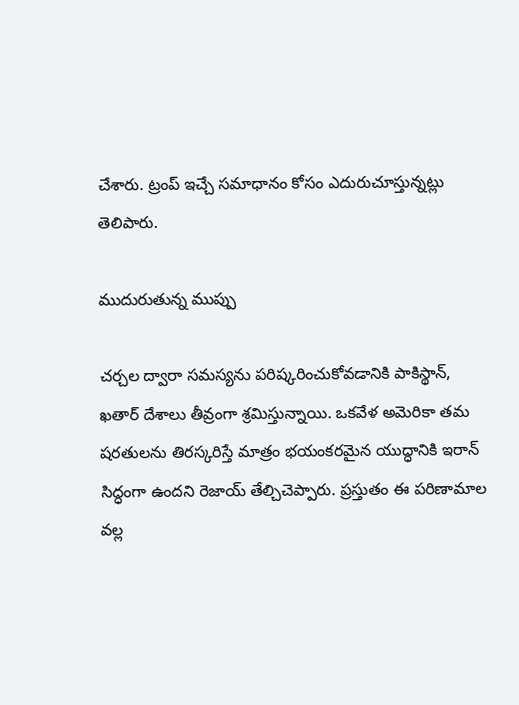చేశారు. ట్రంప్ ఇచ్చే సమాధానం కోసం ఎదురుచూస్తున్నట్లు తెలిపారు.

ముదురుతున్న ముప్పు

చర్చల ద్వారా సమస్యను పరిష్కరించుకోవడానికి పాకిస్థాన్, ఖతార్ దేశాలు తీవ్రంగా శ్రమిస్తున్నాయి. ఒకవేళ అమెరికా తమ షరతులను తిరస్కరిస్తే మాత్రం భయంకరమైన యుద్ధానికి ఇరాన్ సిద్ధంగా ఉందని రెజాయ్ తేల్చిచెప్పారు. ప్రస్తుతం ఈ పరిణామాల వల్ల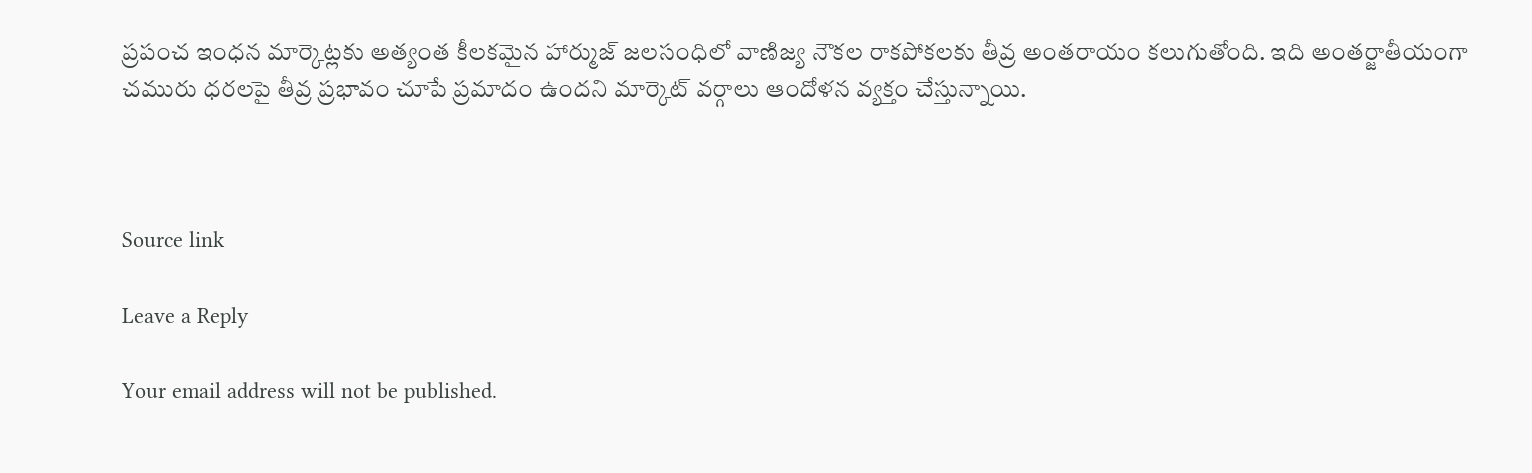ప్రపంచ ఇంధన మార్కెట్లకు అత్యంత కీలకమైన హార్ముజ్ జలసంధిలో వాణిజ్య నౌకల రాకపోకలకు తీవ్ర అంతరాయం కలుగుతోంది. ఇది అంతర్జాతీయంగా చమురు ధరలపై తీవ్ర ప్రభావం చూపే ప్రమాదం ఉందని మార్కెట్ వర్గాలు ఆందోళన వ్యక్తం చేస్తున్నాయి.



Source link

Leave a Reply

Your email address will not be published.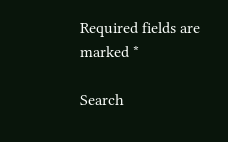Required fields are marked *

Search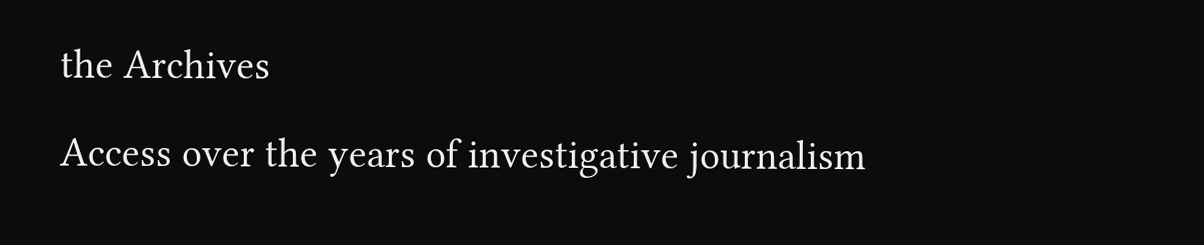the Archives

Access over the years of investigative journalism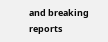and breaking reports